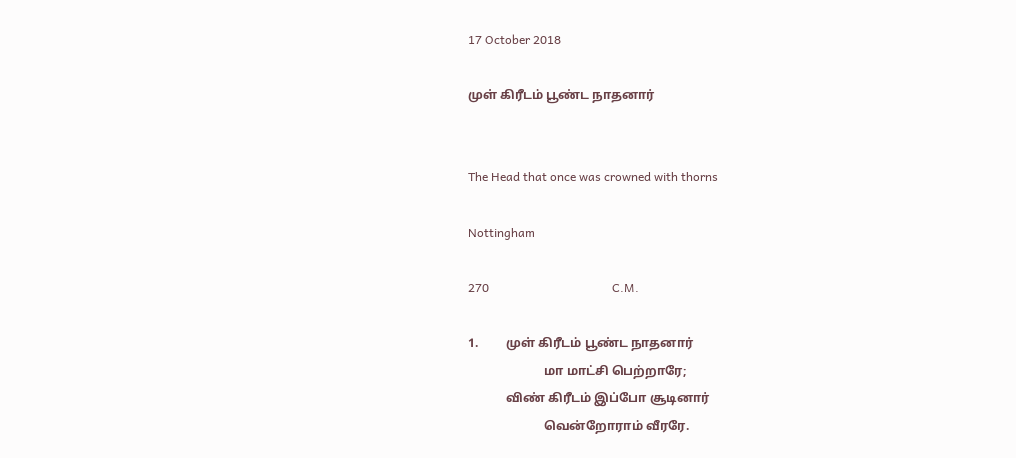17 October 2018

முள் கிரீடம் பூண்ட நாதனார்


The Head that once was crowned with thorns

Nottingham

270                                         C.M.

1.         முள் கிரீடம் பூண்ட நாதனார்
                        மா மாட்சி பெற்றாரே;
            விண் கிரீடம் இப்போ சூடினார்
                        வென்றோராம் வீரரே.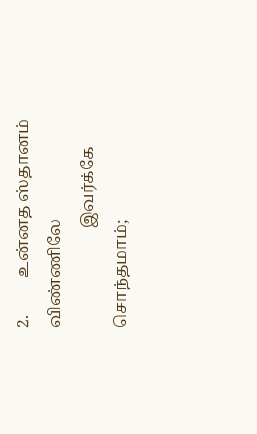2.         உன்னத ஸ்தானம் விண்ணிலே
                        இவர்க்கே சொந்தமாம்;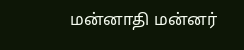மன்னாதி மன்னர்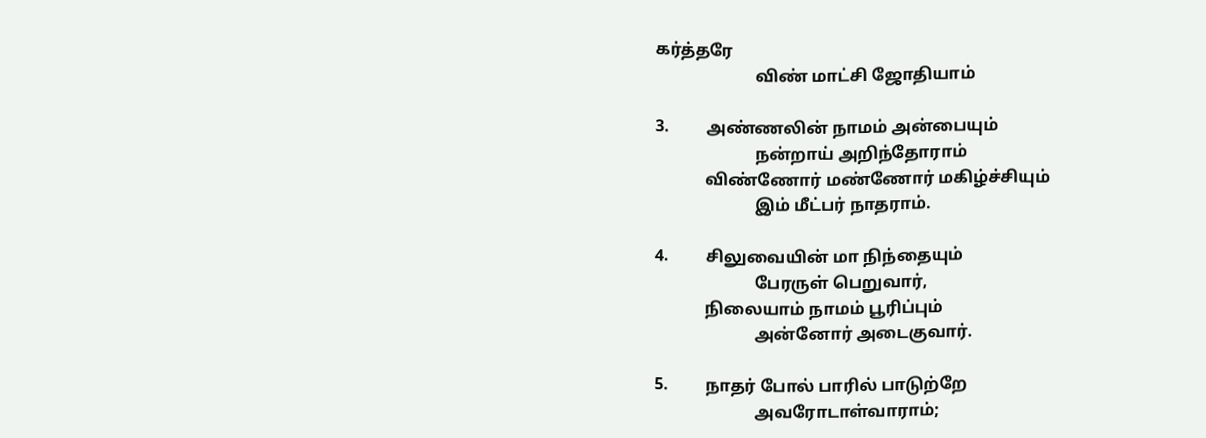கர்த்தரே
                        விண் மாட்சி ஜோதியாம்

3.         அண்ணலின் நாமம் அன்பையும்
                        நன்றாய் அறிந்தோராம்
            விண்ணோர் மண்ணோர் மகிழ்ச்சியும்
                        இம் மீட்பர் நாதராம்.

4.         சிலுவையின் மா நிந்தையும்
                        பேரருள் பெறுவார்,
            நிலையாம் நாமம் பூரிப்பும்
                        அன்னோர் அடைகுவார்.

5.         நாதர் போல் பாரில் பாடுற்றே
                        அவரோடாள்வாராம்;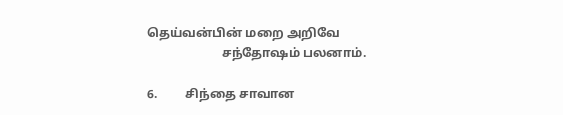தெய்வன்பின் மறை அறிவே
                        சந்தோஷம் பலனாம்.

6.         சிந்தை சாவான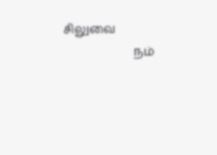சிலுவை
                        நம்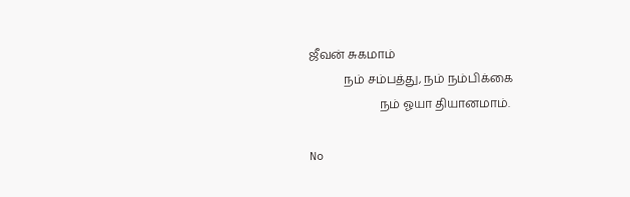ஜீவன் சுகமாம்
            நம் சம்பத்து, நம் நம்பிக்கை
                        நம் ஓயா தியானமாம்.

No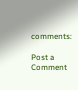comments:

Post a Comment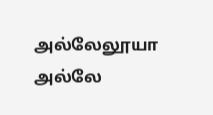அல்லேலூயா அல்லே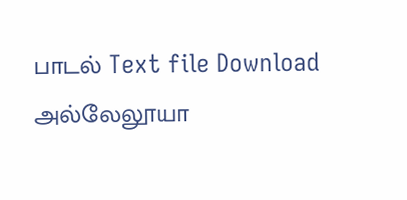பாடல் Text file Download                   அல்லேலூயா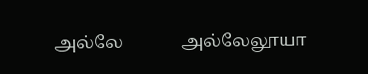அல்லே             அல்லேலூயா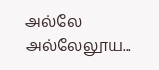அல்லே             அல்லேலூய...